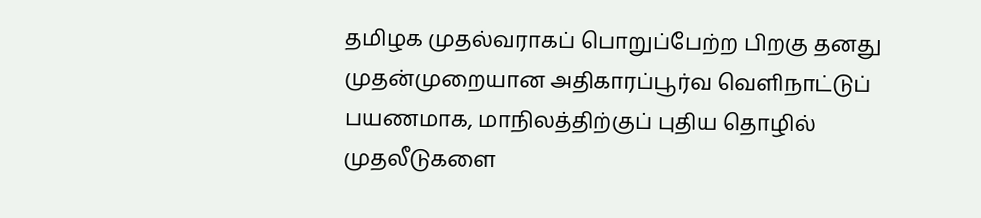தமிழக முதல்வராகப் பொறுப்பேற்ற பிறகு தனது முதன்முறையான அதிகாரப்பூர்வ வெளிநாட்டுப் பயணமாக, மாநிலத்திற்குப் புதிய தொழில் முதலீடுகளை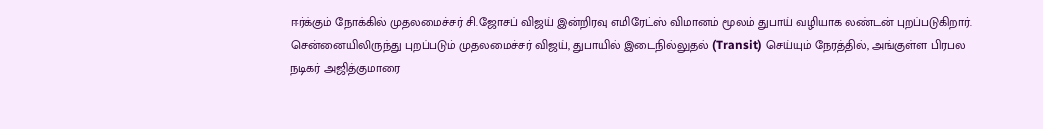ஈர்க்கும் நோக்கில் முதலமைச்சர் சி.ஜோசப் விஜய் இன்றிரவு எமிரேட்ஸ் விமானம் மூலம் துபாய் வழியாக லண்டன் புறப்படுகிறார்.
சென்னையிலிருந்து புறப்படும் முதலமைச்சர் விஜய், துபாயில் இடைநில்லுதல் (Transit) செய்யும் நேரத்தில், அங்குள்ள பிரபல நடிகர் அஜித்குமாரை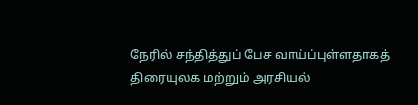நேரில் சந்தித்துப் பேச வாய்ப்புள்ளதாகத் திரையுலக மற்றும் அரசியல்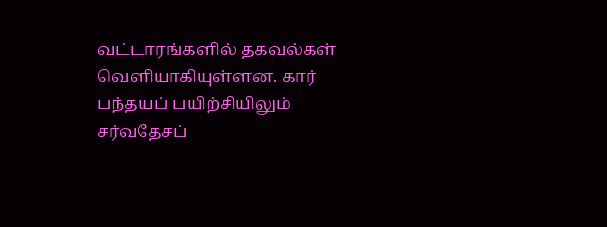வட்டாரங்களில் தகவல்கள் வெளியாகியுள்ளன. கார் பந்தயப் பயிற்சியிலும் சர்வதேசப்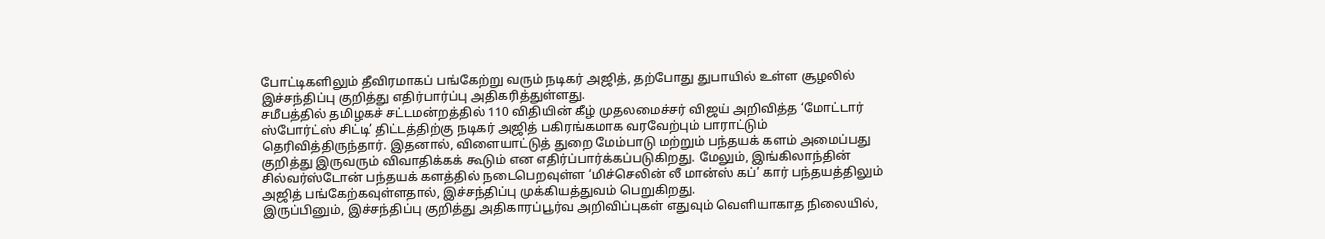போட்டிகளிலும் தீவிரமாகப் பங்கேற்று வரும் நடிகர் அஜித், தற்போது துபாயில் உள்ள சூழலில் இச்சந்திப்பு குறித்து எதிர்பார்ப்பு அதிகரித்துள்ளது.
சமீபத்தில் தமிழகச் சட்டமன்றத்தில் 110 விதியின் கீழ் முதலமைச்சர் விஜய் அறிவித்த ‘மோட்டார் ஸ்போர்ட்ஸ் சிட்டி’ திட்டத்திற்கு நடிகர் அஜித் பகிரங்கமாக வரவேற்பும் பாராட்டும் தெரிவித்திருந்தார். இதனால், விளையாட்டுத் துறை மேம்பாடு மற்றும் பந்தயக் களம் அமைப்பது குறித்து இருவரும் விவாதிக்கக் கூடும் என எதிர்ப்பார்க்கப்படுகிறது. மேலும், இங்கிலாந்தின் சில்வர்ஸ்டோன் பந்தயக் களத்தில் நடைபெறவுள்ள ‘மிச்செலின் லீ மான்ஸ் கப்’ கார் பந்தயத்திலும் அஜித் பங்கேற்கவுள்ளதால், இச்சந்திப்பு முக்கியத்துவம் பெறுகிறது.
இருப்பினும், இச்சந்திப்பு குறித்து அதிகாரப்பூர்வ அறிவிப்புகள் எதுவும் வெளியாகாத நிலையில்,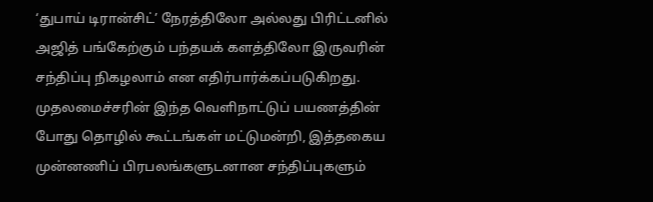‘துபாய் டிரான்சிட்’ நேரத்திலோ அல்லது பிரிட்டனில் அஜித் பங்கேற்கும் பந்தயக் களத்திலோ இருவரின் சந்திப்பு நிகழலாம் என எதிர்பார்க்கப்படுகிறது. முதலமைச்சரின் இந்த வெளிநாட்டுப் பயணத்தின் போது தொழில் கூட்டங்கள் மட்டுமன்றி, இத்தகைய முன்னணிப் பிரபலங்களுடனான சந்திப்புகளும்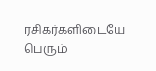ரசிகர்களிடையே பெரும்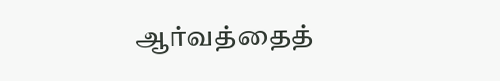ஆர்வத்தைத்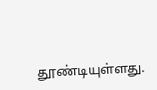தூண்டியுள்ளது.